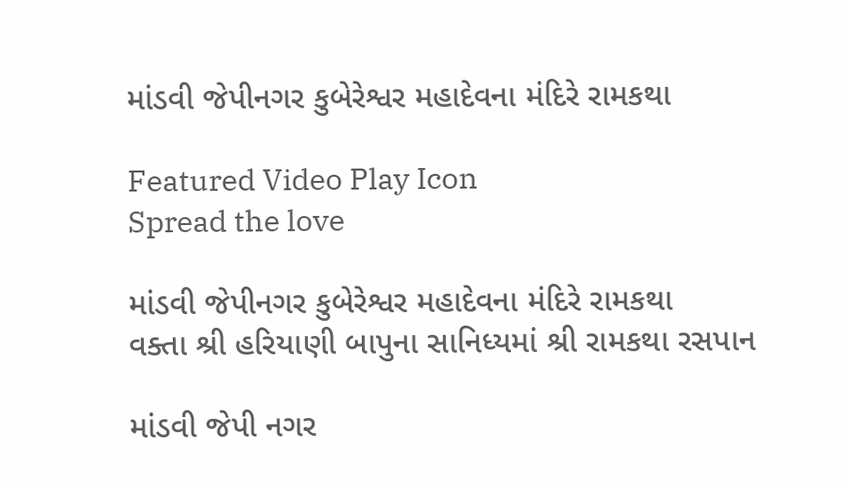માંડવી જેપીનગર કુબેરેશ્વર મહાદેવના મંદિરે રામકથા

Featured Video Play Icon
Spread the love

માંડવી જેપીનગર કુબેરેશ્વર મહાદેવના મંદિરે રામકથા
વક્તા શ્રી હરિયાણી બાપુના સાનિધ્યમાં શ્રી રામકથા રસપાન

માંડવી જેપી નગર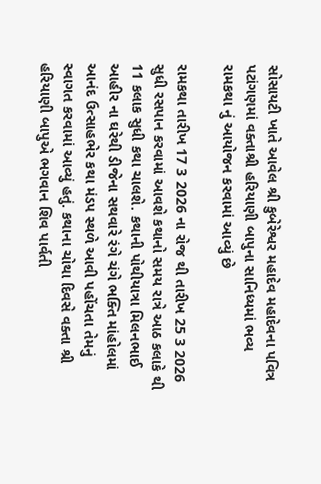સોસાયટી ખાતે આવેલ શ્રી કુબેરેશ્વર મહાદેવ મહાદેવના પવિત્ર પટાંગણમાં વક્તાશ્રી હરિયાણી બાપુના સાનિધ્યમાં ભવ્ય રામકથા નું આયોજન કરવામાં આવ્યું છે

રામકથા તારીખ 17 3 2026 ના રોજ થી તારીખ 25 3 2026 સુધી રસપાન કરવામાં આવશે કથાનો સમય રાત્રે આઠ કલાકે થી 11 કલાક સુધી કથા ચાલશે. કથાની પોથીયાત્રા મિલનભાઈ આહીર ના ઘરેથી ડીજેના સથવારે રંગે ચંગે ભક્તિ માંહોલમાં આનંદ ઉત્સાહભેર કથા મંડપ સ્થળે આવી પહોંચતા તેમનું સ્વાગત કરવામાં આવ્યું હતું. કથાના ચોથા દિવસે વક્તા શ્રી હરિયાણી બાપુએ ભગવાન શિવ પાર્વતી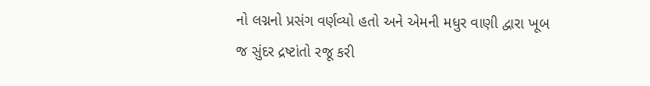નો લગ્નનો પ્રસંગ વર્ણવ્યો હતો અને એમની મધુર વાણી દ્વારા ખૂબ જ સુંદર દ્રષ્ટાંતો રજૂ કરી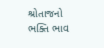શ્રોતાજનો ભક્તિ ભાવ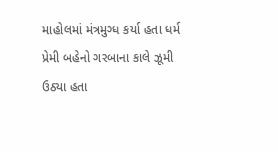માહોલમાં મંત્રમુગ્ધ કર્યા હતા ધર્મ પ્રેમી બહેનો ગરબાના કાલે ઝૂમી ઉઠ્યા હતા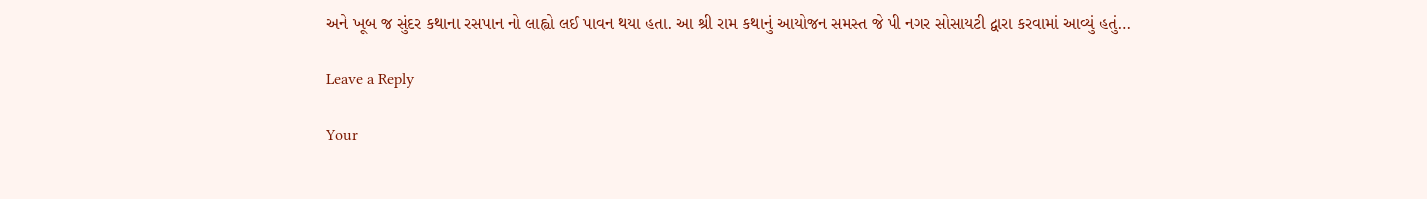અને ખૂબ જ સુંદર કથાના રસપાન નો લાહ્વો લઈ પાવન થયા હતા. આ શ્રી રામ કથાનું આયોજન સમસ્ત જે પી નગર સોસાયટી દ્વારા કરવામાં આવ્યું હતું…

Leave a Reply

Your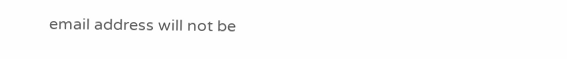email address will not be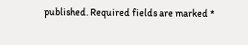published. Required fields are marked *